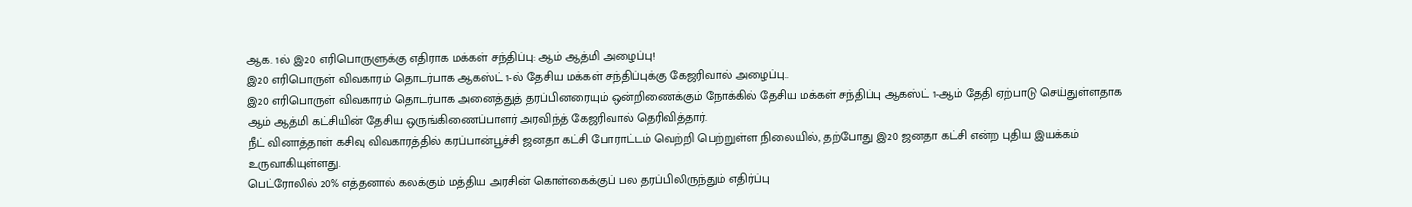ஆக. 1ல் இ20 எரிபொருளுக்கு எதிராக மக்கள் சந்திப்பு: ஆம் ஆத்மி அழைப்பு!
இ20 எரிபொருள் விவகாரம் தொடர்பாக ஆகஸ்ட் 1-ல் தேசிய மக்கள் சந்திப்புக்கு கேஜரிவால் அழைப்பு..
இ20 எரிபொருள் விவகாரம் தொடர்பாக அனைத்துத் தரப்பினரையும் ஒன்றிணைக்கும் நோக்கில் தேசிய மக்கள் சந்திப்பு ஆகஸ்ட் 1-ஆம் தேதி ஏற்பாடு செய்துள்ளதாக ஆம் ஆத்மி கட்சியின் தேசிய ஒருங்கிணைப்பாளர் அரவிந்த் கேஜரிவால் தெரிவித்தார்.
நீட் வினாத்தாள் கசிவு விவகாரத்தில் கரப்பான்பூச்சி ஜனதா கட்சி போராட்டம் வெற்றி பெற்றுள்ள நிலையில், தற்போது இ20 ஜனதா கட்சி என்ற புதிய இயக்கம் உருவாகியுள்ளது.
பெட்ரோலில் 20% எத்தனால் கலக்கும் மத்திய அரசின் கொள்கைக்குப் பல தரப்பிலிருந்தும் எதிர்ப்பு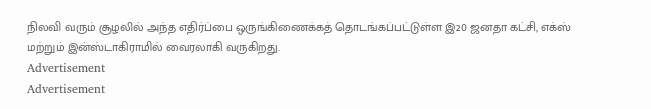நிலவி வரும் சூழலில் அந்த எதிர்ப்பை ஒருங்கிணைக்கத் தொடங்கப்பட்டுள்ள இ20 ஜனதா கட்சி, எக்ஸ் மற்றும் இன்ஸ்டாகிராமில் வைரலாகி வருகிறது.
Advertisement
Advertisement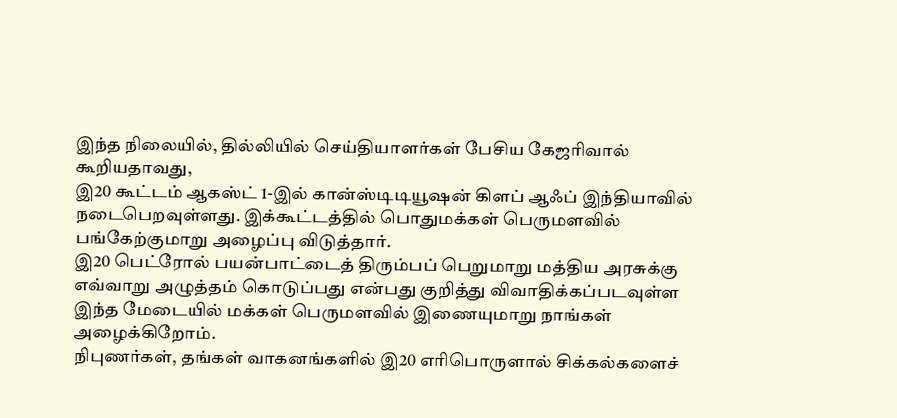இந்த நிலையில், தில்லியில் செய்தியாளர்கள் பேசிய கேஜரிவால் கூறியதாவது,
இ20 கூட்டம் ஆகஸ்ட் 1-இல் கான்ஸ்டிடியூஷன் கிளப் ஆஃப் இந்தியாவில் நடைபெறவுள்ளது. இக்கூட்டத்தில் பொதுமக்கள் பெருமளவில் பங்கேற்குமாறு அழைப்பு விடுத்தார்.
இ20 பெட்ரோல் பயன்பாட்டைத் திரும்பப் பெறுமாறு மத்திய அரசுக்கு எவ்வாறு அழுத்தம் கொடுப்பது என்பது குறித்து விவாதிக்கப்படவுள்ள இந்த மேடையில் மக்கள் பெருமளவில் இணையுமாறு நாங்கள் அழைக்கிறோம்.
நிபுணர்கள், தங்கள் வாகனங்களில் இ20 எரிபொருளால் சிக்கல்களைச்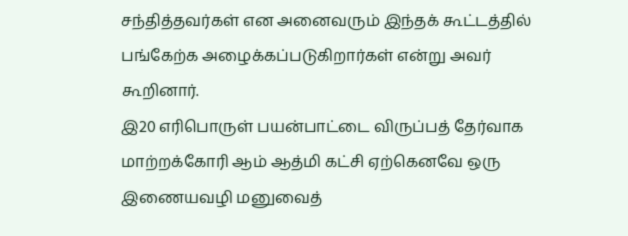சந்தித்தவர்கள் என அனைவரும் இந்தக் கூட்டத்தில் பங்கேற்க அழைக்கப்படுகிறார்கள் என்று அவர் கூறினார்.
இ20 எரிபொருள் பயன்பாட்டை விருப்பத் தேர்வாக மாற்றக்கோரி ஆம் ஆத்மி கட்சி ஏற்கெனவே ஒரு இணையவழி மனுவைத்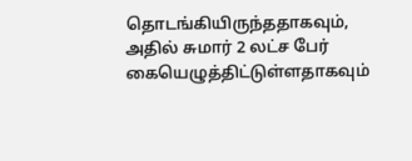தொடங்கியிருந்ததாகவும், அதில் சுமார் 2 லட்ச பேர் கையெழுத்திட்டுள்ளதாகவும்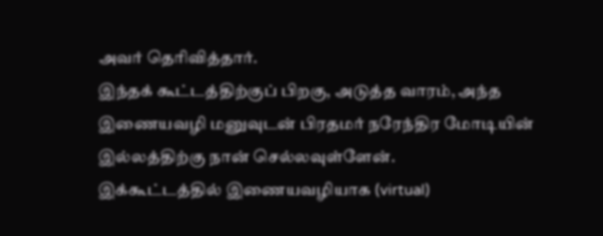அவர் தெரிவித்தார்.
இந்தக் கூட்டத்திற்குப் பிறகு, அடுத்த வாரம், அந்த இணையவழி மனுவுடன் பிரதமர் நரேந்திர மோடியின் இல்லத்திற்கு நான் செல்லவுள்ளேன்.
இக்கூட்டத்தில் இணையவழியாக (virtual)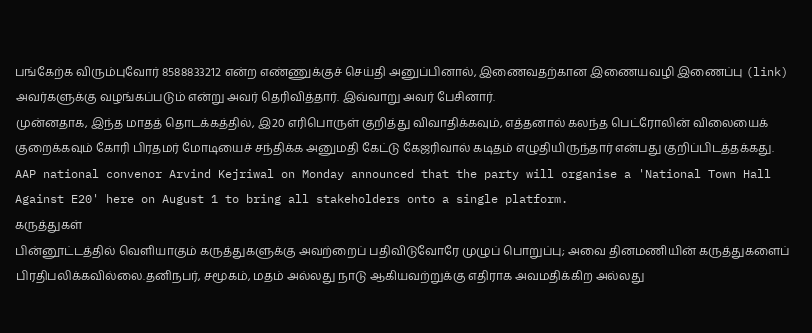பங்கேற்க விரும்புவோர் 8588833212 என்ற எண்ணுக்குச் செய்தி அனுப்பினால், இணைவதற்கான இணையவழி இணைப்பு (link) அவர்களுக்கு வழங்கப்படும் என்று அவர் தெரிவித்தார். இவ்வாறு அவர் பேசினார்.
முன்னதாக, இந்த மாதத் தொடக்கத்தில், இ20 எரிபொருள் குறித்து விவாதிக்கவும், எத்தனால் கலந்த பெட்ரோலின் விலையைக் குறைக்கவும் கோரி பிரதமர் மோடியைச் சந்திக்க அனுமதி கேட்டு கேஜரிவால் கடிதம் எழுதியிருந்தார் என்பது குறிப்பிடத்தக்கது.
AAP national convenor Arvind Kejriwal on Monday announced that the party will organise a 'National Town Hall Against E20' here on August 1 to bring all stakeholders onto a single platform.
கருத்துகள்
பின்னூட்டத்தில் வெளியாகும் கருத்துகளுக்கு அவற்றைப் பதிவிடுவோரே முழுப் பொறுப்பு; அவை தினமணியின் கருத்துகளைப் பிரதிபலிக்கவில்லை.தனிநபர், சமூகம், மதம் அல்லது நாடு ஆகியவற்றுக்கு எதிராக அவமதிக்கிற அல்லது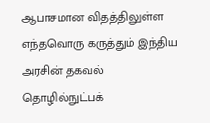ஆபாசமான விதத்திலுள்ள எந்தவொரு கருத்தும் இந்திய அரசின் தகவல் தொழில்நுட்பக்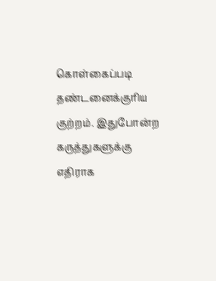கொள்கைப்படி தண்டனைக்குரிய குற்றம். இதுபோன்ற கருத்துகளுக்கு எதிராக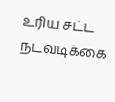உரிய சட்ட நடவடிக்கை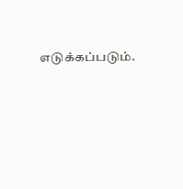எடுக்கப்படும்.